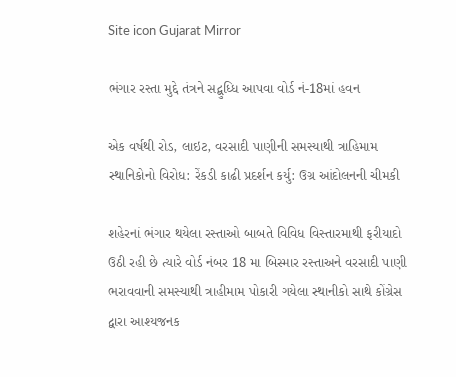Site icon Gujarat Mirror

ભંગાર રસ્તા મુદ્દે તંત્રને સદ્બુધ્ધિ આપવા વોર્ડ નં-18માં હવન

એક વર્ષથી રોડ, લાઇટ, વરસાદી પાણીની સમસ્યાથી ત્રાહિમામ સ્થાનિકોનો વિરોધ: રેંકડી કાઢી પ્રદર્શન કર્યુ: ઉગ્ર આંદોલનની ચીમકી

શહેરનાં ભંગાર થયેલા રસ્તાઓ બાબતે વિવિધ વિસ્તારમાથી ફરીયાદો ઉઠી રહી છે ત્યારે વોર્ડ નંબર 18 મા બિસ્માર રસ્તાઅને વરસાદી પાણી ભરાવવાની સમસ્યાથી ત્રાહીમામ પોકારી ગયેલા સ્થાનીકો સાથે કોંગ્રેસ દ્વારા આશ્યજનક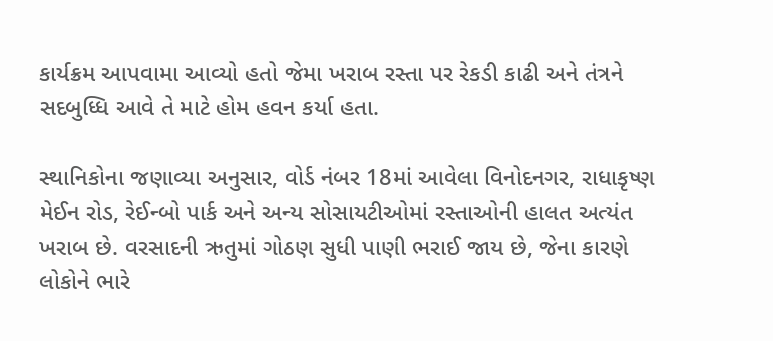કાર્યક્રમ આપવામા આવ્યો હતો જેમા ખરાબ રસ્તા પર રેકડી કાઢી અને તંત્રને સદબુધ્ધિ આવે તે માટે હોમ હવન કર્યા હતા.

સ્થાનિકોના જણાવ્યા અનુસાર, વોર્ડ નંબર 18માં આવેલા વિનોદનગર, રાધાકૃષ્ણ મેઈન રોડ, રેઈન્બો પાર્ક અને અન્ય સોસાયટીઓમાં રસ્તાઓની હાલત અત્યંત ખરાબ છે. વરસાદની ઋતુમાં ગોઠણ સુધી પાણી ભરાઈ જાય છે, જેના કારણે લોકોને ભારે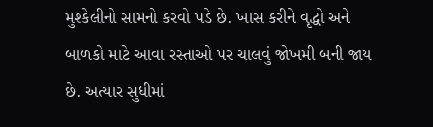મુશ્કેલીનો સામનો કરવો પડે છે. ખાસ કરીને વૃદ્ધો અને બાળકો માટે આવા રસ્તાઓ પર ચાલવું જોખમી બની જાય છે. અત્યાર સુધીમાં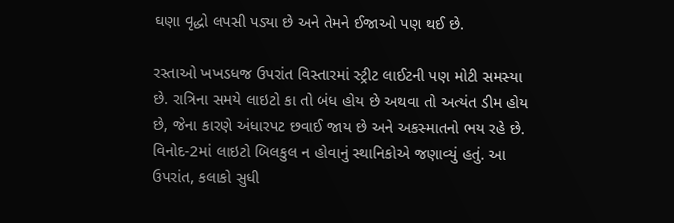ઘણા વૃદ્ધો લપસી પડ્યા છે અને તેમને ઈજાઓ પણ થઈ છે.

રસ્તાઓ ખખડધજ ઉપરાંત વિસ્તારમાં સ્ટ્રીટ લાઈટની પણ મોટી સમસ્યા છે. રાત્રિના સમયે લાઇટો કા તો બંધ હોય છે અથવા તો અત્યંત ડીમ હોય છે, જેના કારણે અંધારપટ છવાઈ જાય છે અને અકસ્માતનો ભય રહે છે. વિનોદ-2માં લાઇટો બિલકુલ ન હોવાનું સ્થાનિકોએ જણાવ્યું હતું. આ ઉપરાંત, કલાકો સુધી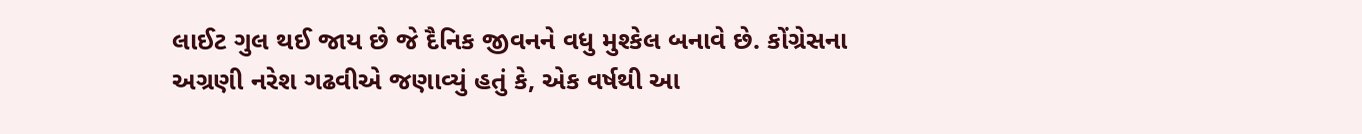લાઈટ ગુલ થઈ જાય છે જે દૈનિક જીવનને વધુ મુશ્કેલ બનાવે છે. કોંગ્રેસના અગ્રણી નરેશ ગઢવીએ જણાવ્યું હતું કે, એક વર્ષથી આ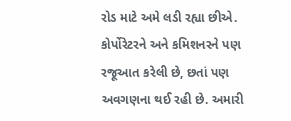રોડ માટે અમે લડી રહ્યા છીએ. કોર્પોરેટરને અને કમિશનરને પણ રજૂઆત કરેલી છે, છતાં પણ અવગણના થઈ રહી છે. અમારી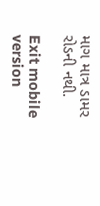માગ માત્ર ડામર રોડની નથી.

Exit mobile version